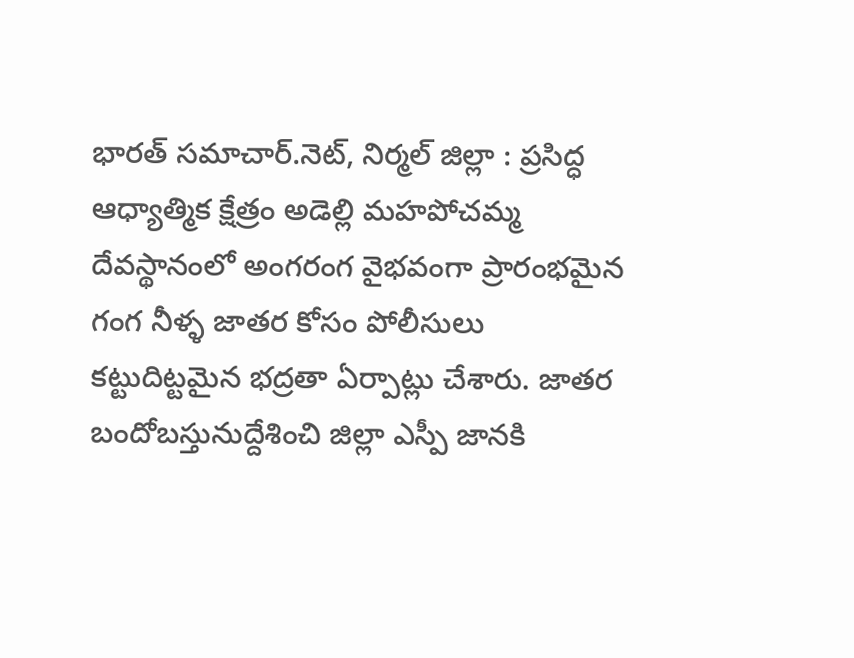భార‌త్ స‌మాచార్‌.నెట్, నిర్మల్ జిల్లా : ప్రసిద్ధ ఆధ్యాత్మిక క్షేత్రం అడెల్లి మహపోచమ్మ దేవస్థానంలో అంగరంగ వైభవంగా ప్రారంభమైన గంగ నీళ్ళ జాతర కోసం పోలీసులు కట్టుదిట్టమైన భద్రతా ఏర్పాట్లు చేశారు. జాతర బందోబస్తునుద్దేశించి జిల్లా ఎస్పీ జానకి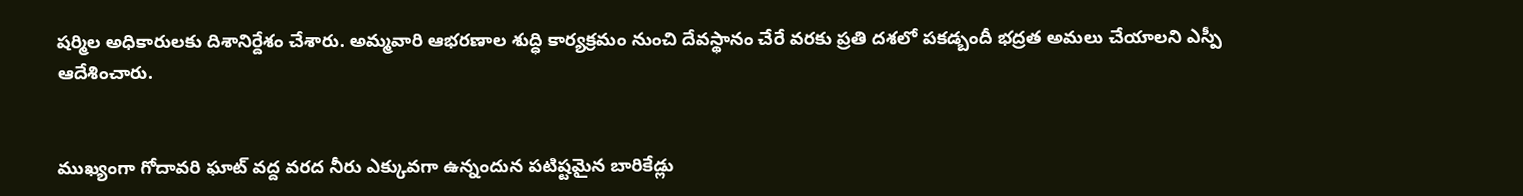షర్మిల అధికారులకు దిశానిర్దేశం చేశారు. అమ్మవారి ఆభరణాల శుద్ధి కార్యక్రమం నుంచి దేవస్థానం చేరే వరకు ప్రతి దశలో పకడ్బందీ భద్రత అమలు చేయాలని ఎస్పీ ఆదేశించారు.


ముఖ్యంగా గోదావరి ఘాట్ వద్ద వరద నీరు ఎక్కువగా ఉన్నందున పటిష్టమైన బారికేడ్లు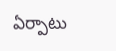ఏర్పాటు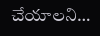చేయాలని…